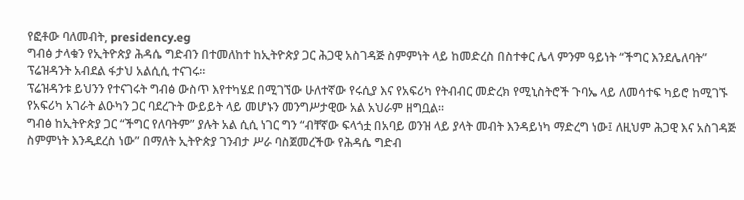የፎቶው ባለመብት, presidency.eg
ግብፅ ታላቁን የኢትዮጵያ ሕዳሴ ግድብን በተመለከተ ከኢትዮጵያ ጋር ሕጋዊ አስገዳጅ ስምምነት ላይ ከመድረስ በስተቀር ሌላ ምንም ዓይነት “ችግር እንደሌለባት” ፕሬዝዳንት አብደል ፋታህ አልሲሲ ተናገሩ።
ፕሬዝዳንቱ ይህንን የተናገሩት ግብፅ ውስጥ እየተካሄደ በሚገኘው ሁለተኛው የሩሲያ እና የአፍሪካ የትብብር መድረክ የሚኒስትሮች ጉባኤ ላይ ለመሳተፍ ካይሮ ከሚገኙ የአፍሪካ አገራት ልዑካን ጋር ባደረጉት ውይይት ላይ መሆኑን መንግሥታዊው አል አህራም ዘግቧል።
ግብፅ ከኢትዮጵያ ጋር “ችግር የለባትም” ያሉት አል ሲሲ ነገር ግን “ብቸኛው ፍላጎቷ በአባይ ወንዝ ላይ ያላት መብት እንዳይነካ ማድረግ ነው፤ ለዚህም ሕጋዊ እና አስገዳጅ ስምምነት እንዲደረስ ነው” በማለት ኢትዮጵያ ገንብታ ሥራ ባስጀመረችው የሕዳሴ ግድብ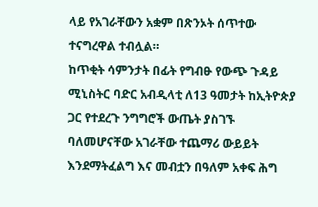ላይ የአገራቸውን አቋም በጽንኦት ሰጥተው ተናግረዋል ተብሏል።
ከጥቂት ሳምንታት በፊት የግብፁ የውጭ ጉዳይ ሚኒስትር ባድር አብዲላቲ ለ13 ዓመታት ከኢትዮጵያ ጋር የተደረጉ ንግግሮች ውጤት ያስገኙ ባለመሆናቸው አገራቸው ተጨማሪ ውይይት እንደማትፈልግ እና መብቷን በዓለም አቀፍ ሕግ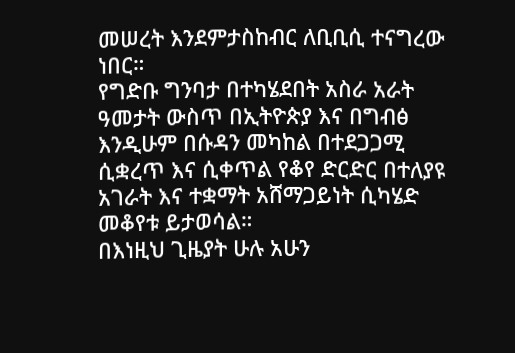መሠረት እንደምታስከብር ለቢቢሲ ተናግረው ነበር።
የግድቡ ግንባታ በተካሄደበት አስራ አራት ዓመታት ውስጥ በኢትዮጵያ እና በግብፅ እንዲሁም በሱዳን መካከል በተደጋጋሚ ሲቋረጥ እና ሲቀጥል የቆየ ድርድር በተለያዩ አገራት እና ተቋማት አሸማጋይነት ሲካሄድ መቆየቱ ይታወሳል።
በእነዚህ ጊዜያት ሁሉ አሁን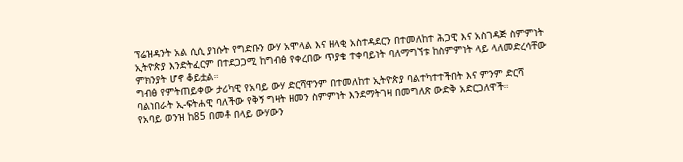ፕሬዝዳንት አል ሲሲ ያነሱት የግድቡን ውሃ አሞላል እና ዘላቂ አስተዳደርን በተመለከተ ሕጋዊ እና አስገዳጅ ስምምነት ኢትዮጵያ እንድትፈርም በተደጋጋሚ ከግብፅ የቀረበው ጥያቄ ተቀባይነት ባለማግኘቱ ከስምምነት ላይ ላለመድረሳቸው ምክንያት ሆኖ ቆይቷል።
ግብፅ የምትጠይቀው ታሪካዊ የአባይ ውሃ ድርሻዋንም በተመለከተ ኢትዮጵያ ባልተካተተችበት እና ምንም ድርሻ ባልነበራት ኢ-ፍትሐዊ ባለችው የቅኝ ግዛት ዘመን ስምምነት እንደማትገዛ በመግለጽ ውድቅ አድርጋለዋች።
የአባይ ወንዝ ከ85 በመቶ በላይ ውሃውን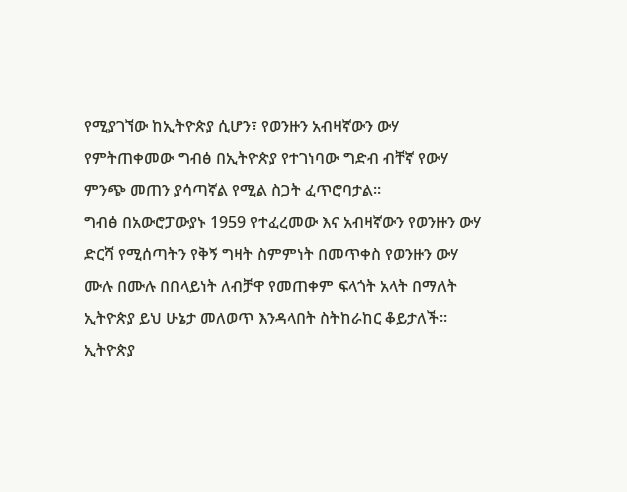የሚያገኘው ከኢትዮጵያ ሲሆን፣ የወንዙን አብዛኛውን ውሃ የምትጠቀመው ግብፅ በኢትዮጵያ የተገነባው ግድብ ብቸኛ የውሃ ምንጭ መጠን ያሳጣኛል የሚል ስጋት ፈጥሮባታል።
ግብፅ በአውሮፓውያኑ 1959 የተፈረመው እና አብዛኛውን የወንዙን ውሃ ድርሻ የሚሰጣትን የቅኝ ግዛት ስምምነት በመጥቀስ የወንዙን ውሃ ሙሉ በሙሉ በበላይነት ለብቻዋ የመጠቀም ፍላጎት አላት በማለት ኢትዮጵያ ይህ ሁኔታ መለወጥ እንዳላበት ስትከራከር ቆይታለች።
ኢትዮጵያ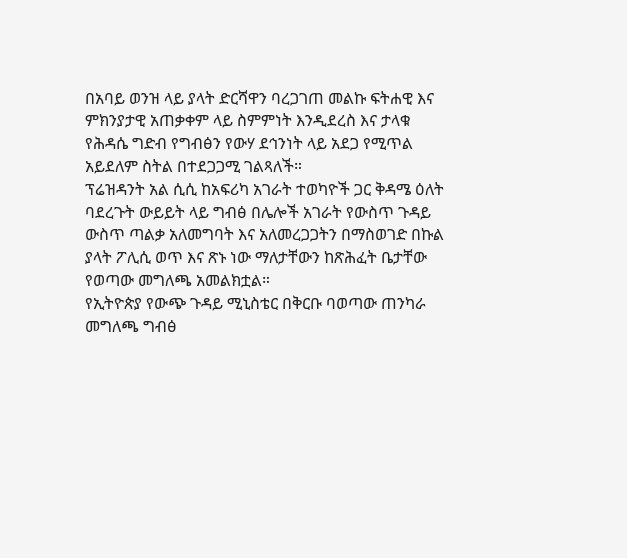በአባይ ወንዝ ላይ ያላት ድርሻዋን ባረጋገጠ መልኩ ፍትሐዊ እና ምክንያታዊ አጠቃቀም ላይ ስምምነት እንዲደረስ እና ታላቁ የሕዳሴ ግድብ የግብፅን የውሃ ደኅንነት ላይ አደጋ የሚጥል አይደለም ስትል በተደጋጋሚ ገልጻለች።
ፕሬዝዳንት አል ሲሲ ከአፍሪካ አገራት ተወካዮች ጋር ቅዳሜ ዕለት ባደረጉት ውይይት ላይ ግብፅ በሌሎች አገራት የውስጥ ጉዳይ ውስጥ ጣልቃ አለመግባት እና አለመረጋጋትን በማስወገድ በኩል ያላት ፖሊሲ ወጥ እና ጽኑ ነው ማለታቸውን ከጽሕፈት ቤታቸው የወጣው መግለጫ አመልክቷል።
የኢትዮጵያ የውጭ ጉዳይ ሚኒስቴር በቅርቡ ባወጣው ጠንካራ መግለጫ ግብፅ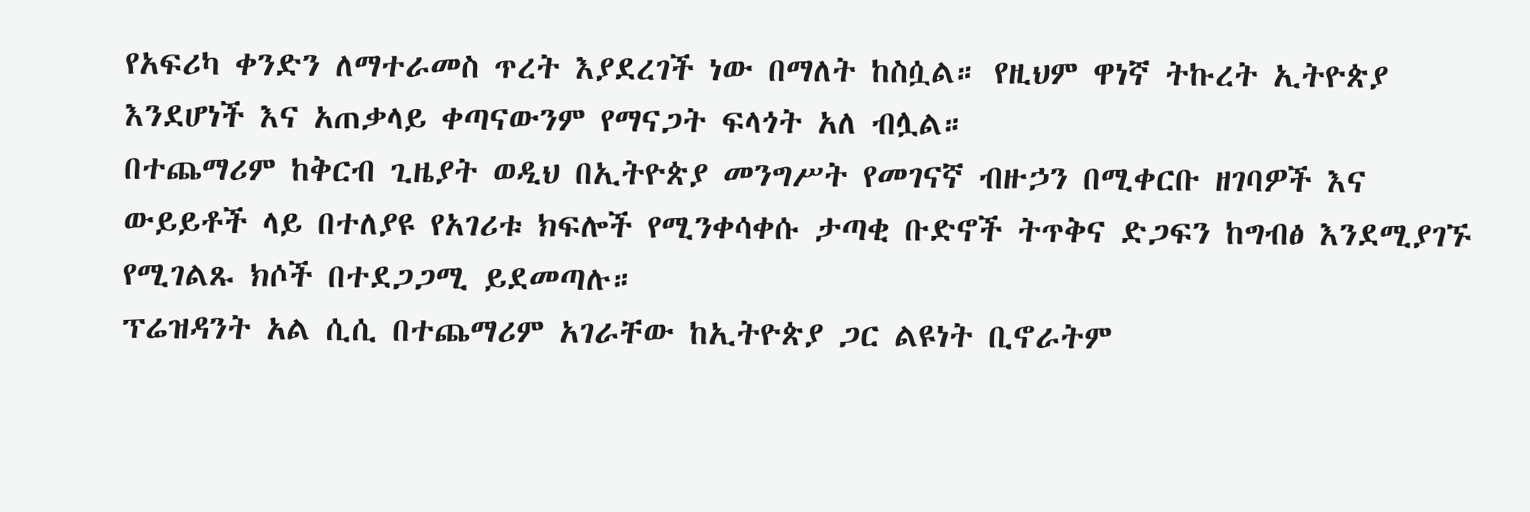የአፍሪካ ቀንድን ለማተራመስ ጥረት እያደረገች ነው በማለት ከስሷል። የዚህም ዋነኛ ትኩረት ኢትዮጵያ እንደሆነች እና አጠቃላይ ቀጣናውንም የማናጋት ፍላጎት አለ ብሏል።
በተጨማሪም ከቅርብ ጊዜያት ወዲህ በኢትዮጵያ መንግሥት የመገናኛ ብዙኃን በሚቀርቡ ዘገባዎች እና ውይይቶች ላይ በተለያዩ የአገሪቱ ክፍሎች የሚንቀሳቀሱ ታጣቂ ቡድኖች ትጥቅና ድጋፍን ከግብፅ እንደሚያገኙ የሚገልጹ ክሶች በተደጋጋሚ ይደመጣሉ።
ፕሬዝዳንት አል ሲሲ በተጨማሪም አገራቸው ከኢትዮጵያ ጋር ልዩነት ቢኖራትም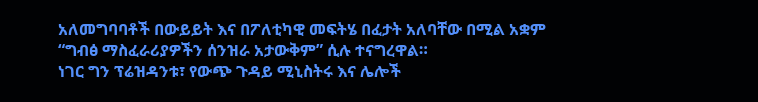አለመግባባቶች በውይይት እና በፖለቲካዊ መፍትሄ በፈታት አለባቸው በሚል አቋም “ግብፅ ማስፈራሪያዎችን ሰንዝራ አታውቅም” ሲሉ ተናግረዋል።
ነገር ግን ፕሬዝዳንቱ፣ የውጭ ጉዳይ ሚኒስትሩ እና ሌሎች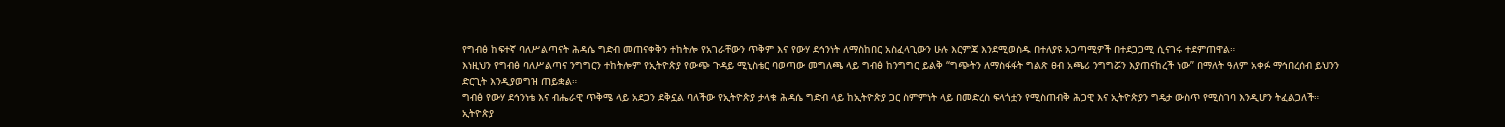የግብፅ ከፍተኛ ባለሥልጣናት ሕዳሴ ግድብ መጠናቀቅን ተከትሎ የአገራቸውን ጥቅም እና የውሃ ደኅንነት ለማስከበር አስፈላጊውን ሁሉ እርምጃ እንደሚወስዱ በተለያዩ አጋጣሚዎች በተደጋጋሚ ሲናገሩ ተደምጠዋል።
እነዚህን የግብፅ ባለሥልጣና ንግግርን ተከትሎም የኢትዮጵያ የውጭ ጉዳይ ሚኒስቴር ባወጣው መግለጫ ላይ ግብፅ ከንግግር ይልቅ “ግጭትን ለማስፋፋት ግልጽ ፀብ አጫሪ ንግግሯን እያጠናከረች ነው” በማለት ዓለም አቀፉ ማኅበረሰብ ይህንን ድርጊት እንዲያወግዝ ጠይቋል።
ግብፅ የውሃ ደኅንነቴ እና ብሔራዊ ጥቅሜ ላይ አደጋን ደቅኗል ባለችው የኢትዮጵያ ታላቁ ሕዳሴ ግድብ ላይ ከኢትዮጵያ ጋር ስምምነት ላይ በመድረስ ፍላጎቷን የሚስጠብቅ ሕጋዊ እና ኢትዮጵያን ግዴታ ውስጥ የሚስገባ እንዲሆን ትፈልጋለች።
ኢትዮጵያ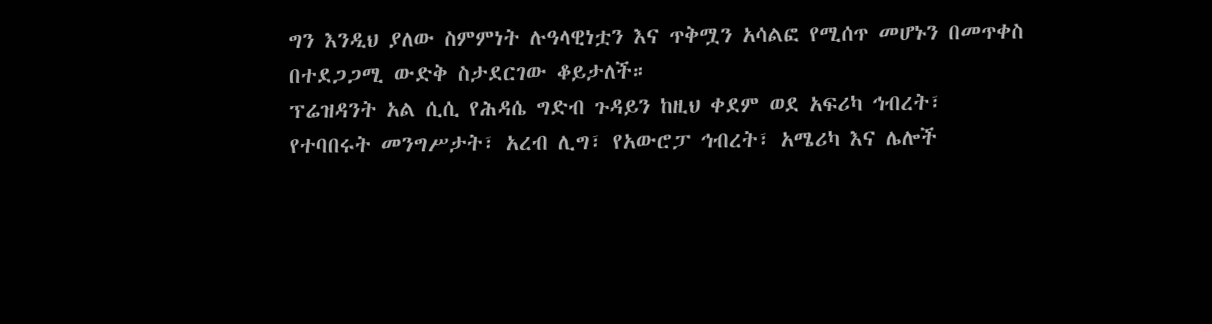ግን እንዲህ ያለው ስምምነት ሉዓላዊነቷን እና ጥቅሟን አሳልፎ የሚሰጥ መሆኑን በመጥቀስ በተደጋጋሚ ውድቅ ስታደርገው ቆይታለች።
ፕሬዝዳንት አል ሲሲ የሕዳሴ ግድብ ጉዳይን ከዚህ ቀደም ወደ አፍሪካ ኅብረት፣ የተባበሩት መንግሥታት፣ አረብ ሊግ፣ የአውሮፓ ኅብረት፣ አሜሪካ እና ሌሎች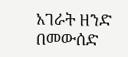አገራት ዘንድ በመውሰድ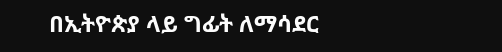በኢትዮጵያ ላይ ግፊት ለማሳደር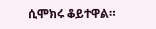ሲሞክሩ ቆይተዋል።